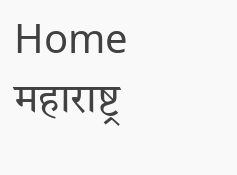Home महाराष्ट्र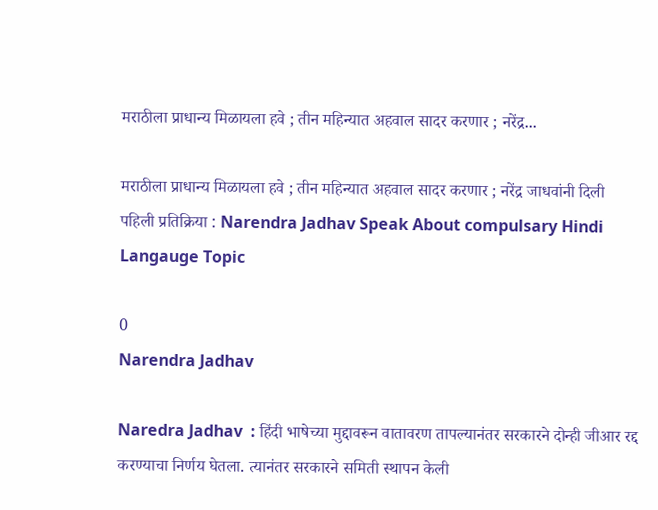मराठीला प्राधान्य मिळायला हवे ; तीन महिन्यात अहवाल सादर करणार ; नरेंद्र...

मराठीला प्राधान्य मिळायला हवे ; तीन महिन्यात अहवाल सादर करणार ; नरेंद्र जाधवांनी दिली पहिली प्रतिक्रिया : Narendra Jadhav Speak About compulsary Hindi Langauge Topic

0
Narendra Jadhav

Naredra Jadhav  : हिंदी भाषेच्या मुद्दावरून वातावरण तापल्यानंतर सरकारने दोन्ही जीआर रद्द करण्याचा निर्णय घेतला. त्यानंतर सरकारने समिती स्थापन केली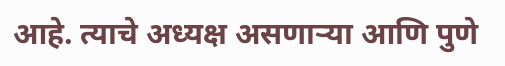आहे. त्याचे अध्यक्ष असणाऱ्या आणि पुणे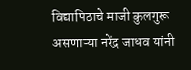विद्यापिठाचे माजी कुलगुरू असणाऱ्या नरेंद्र जाधव यांनी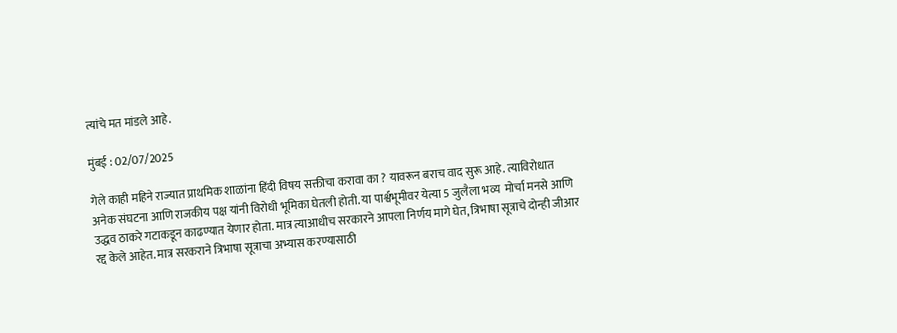त्यांचे मत मांडले आहे.

मुंबई : 02/07/2025

गेले काही महिने राज्यात प्राथमिक शाळांना हिंदी विषय सक्तीचा करावा का ? यावरून बराच वाद सुरू आहे. त्याविरोधात अनेक संघटना आणि राजकीय पक्ष यांनी विरोधी भूमिका घेतली होती. या पार्श्वभूमीवर येत्या 5 जुलैला भव्य  मोर्चा मनसे आणि उद्धव ठाकरे गटाकडून काढण्यात येणार होता. मात्र त्याआधीच सरकारने आपला निर्णय मागे घेत, त्रिभाषा सूत्राचे दोन्ही जीआर रद्द केले आहेत. मात्र सरकराने त्रिभाषा सूत्राचा अभ्यास करण्यासाठी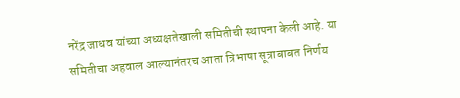नरेंद्र जाधव यांच्या अध्यक्षतेखाली समितीची स्थापना केली आहे. या समितीचा अहवाल आल्यानंतरच आता त्रिभाषा सूत्राबाबत निर्णय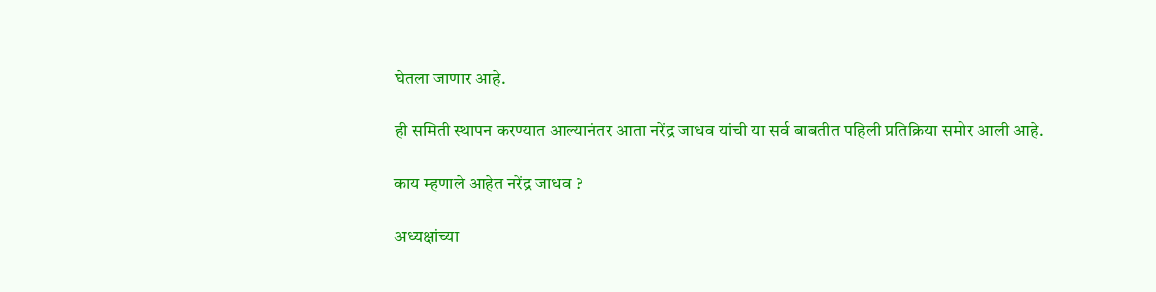घेतला जाणार आहे.

ही समिती स्थापन करण्यात आल्यानंतर आता नरेंद्र जाधव यांची या सर्व बाबतीत पहिली प्रतिक्रिया समोर आली आहे.

काय म्हणाले आहेत नरेंद्र जाधव ?

अध्यक्षांच्या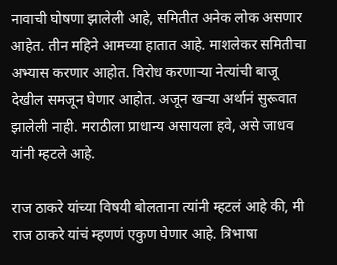नावाची घोषणा झालेली आहे, समितीत अनेक लोक असणार आहेत. तीन महिने आमच्या हातात आहे. माशलेकर समितीचा अभ्यास करणार आहोत. विरोध करणाऱ्या नेत्यांची बाजू देखील समजून घेणार आहोत. अजून खऱ्या अर्थानं सुरूवात झालेली नाही. मराठीला प्राधान्य असायला हवे, असे जाधव यांनी म्हटले आहे.

राज ठाकरे यांच्या विषयी बोलताना त्यांनी म्हटलं आहे की, मी राज ठाकरे यांचं म्हणणं एकुण घेणार आहे. त्रिभाषा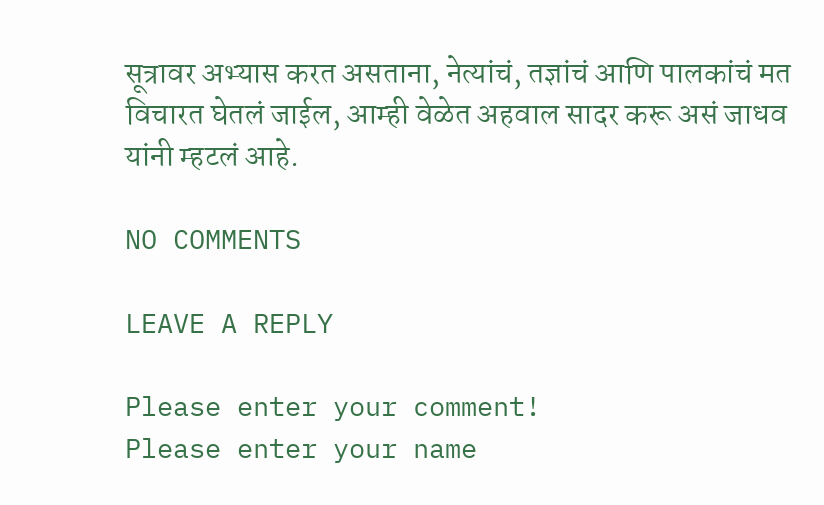सूत्रावर अभ्यास करत असताना, नेत्यांचं, तज्ञांचं आणि पालकांचं मत विचारत घेतलं जाईल, आम्ही वेळेत अहवाल सादर करू असं जाधव यांनी म्हटलं आहे.

NO COMMENTS

LEAVE A REPLY

Please enter your comment!
Please enter your name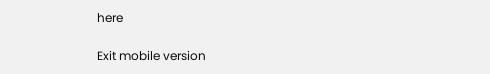here

Exit mobile version